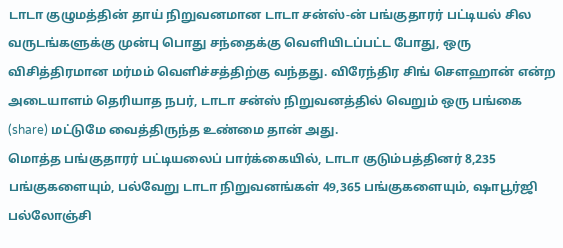டாடா குழுமத்தின் தாய் நிறுவனமான டாடா சன்ஸ்-ன் பங்குதாரர் பட்டியல் சில வருடங்களுக்கு முன்பு பொது சந்தைக்கு வெளியிடப்பட்ட போது, ஒரு விசித்திரமான மர்மம் வெளிச்சத்திற்கு வந்தது. விரேந்திர சிங் சௌஹான் என்ற அடையாளம் தெரியாத நபர், டாடா சன்ஸ் நிறுவனத்தில் வெறும் ஒரு பங்கை (share) மட்டுமே வைத்திருந்த உண்மை தான் அது.
மொத்த பங்குதாரர் பட்டியலைப் பார்க்கையில், டாடா குடும்பத்தினர் 8,235 பங்குகளையும், பல்வேறு டாடா நிறுவனங்கள் 49,365 பங்குகளையும், ஷாபூர்ஜி பல்லோஞ்சி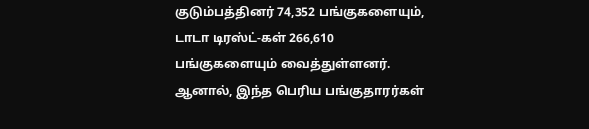குடும்பத்தினர் 74,352 பங்குகளையும், டாடா டிரஸ்ட்-கள் 266,610 பங்குகளையும் வைத்துள்ளனர். ஆனால், இந்த பெரிய பங்குதாரர்கள்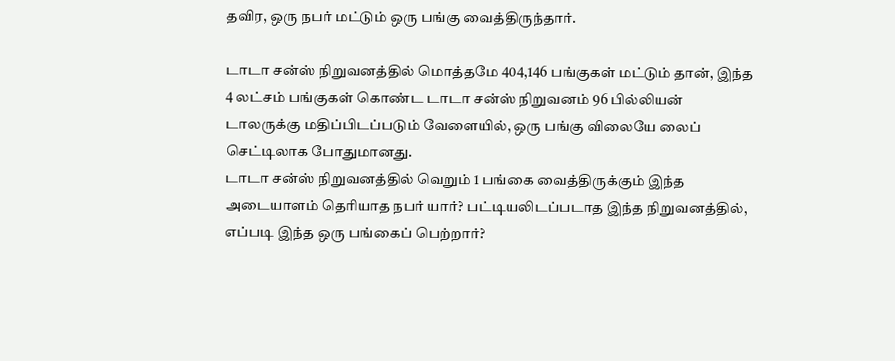தவிர, ஒரு நபர் மட்டும் ஒரு பங்கு வைத்திருந்தார்.

டாடா சன்ஸ் நிறுவனத்தில் மொத்தமே 404,146 பங்குகள் மட்டும் தான், இந்த 4 லட்சம் பங்குகள் கொண்ட டாடா சன்ஸ் நிறுவனம் 96 பில்லியன் டாலருக்கு மதிப்பிடப்படும் வேளையில், ஒரு பங்கு விலையே லைப் செட்டிலாக போதுமானது.
டாடா சன்ஸ் நிறுவனத்தில் வெறும் 1 பங்கை வைத்திருக்கும் இந்த அடையாளம் தெரியாத நபர் யார்? பட்டியலிடப்படாத இந்த நிறுவனத்தில், எப்படி இந்த ஒரு பங்கைப் பெற்றார்?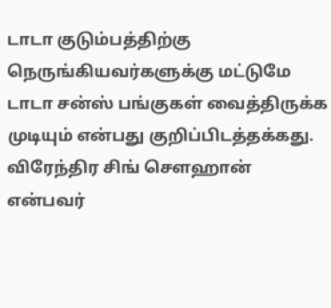டாடா குடும்பத்திற்கு நெருங்கியவர்களுக்கு மட்டுமே டாடா சன்ஸ் பங்குகள் வைத்திருக்க முடியும் என்பது குறிப்பிடத்தக்கது.
விரேந்திர சிங் சௌஹான் என்பவர்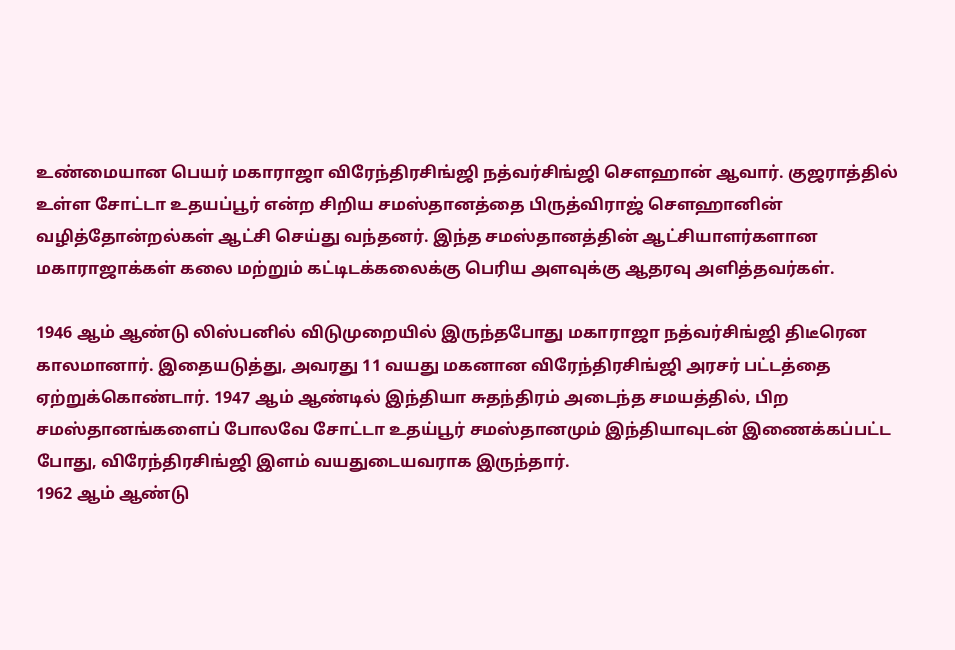உண்மையான பெயர் மகாராஜா விரேந்திரசிங்ஜி நத்வர்சிங்ஜி சௌஹான் ஆவார். குஜராத்தில் உள்ள சோட்டா உதயப்பூர் என்ற சிறிய சமஸ்தானத்தை பிருத்விராஜ் சௌஹானின் வழித்தோன்றல்கள் ஆட்சி செய்து வந்தனர். இந்த சமஸ்தானத்தின் ஆட்சியாளர்களான மகாராஜாக்கள் கலை மற்றும் கட்டிடக்கலைக்கு பெரிய அளவுக்கு ஆதரவு அளித்தவர்கள்.

1946 ஆம் ஆண்டு லிஸ்பனில் விடுமுறையில் இருந்தபோது மகாராஜா நத்வர்சிங்ஜி திடீரென காலமானார். இதையடுத்து, அவரது 11 வயது மகனான விரேந்திரசிங்ஜி அரசர் பட்டத்தை ஏற்றுக்கொண்டார். 1947 ஆம் ஆண்டில் இந்தியா சுதந்திரம் அடைந்த சமயத்தில், பிற சமஸ்தானங்களைப் போலவே சோட்டா உதய்பூர் சமஸ்தானமும் இந்தியாவுடன் இணைக்கப்பட்ட போது, விரேந்திரசிங்ஜி இளம் வயதுடையவராக இருந்தார்.
1962 ஆம் ஆண்டு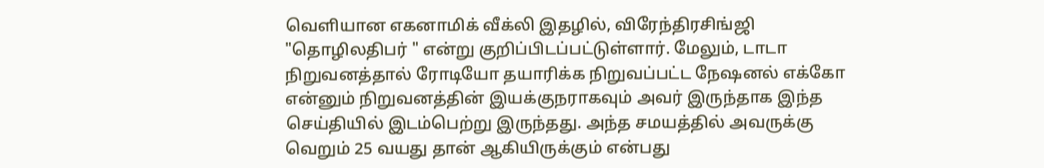வெளியான எகனாமிக் வீக்லி இதழில், விரேந்திரசிங்ஜி "தொழிலதிபர் " என்று குறிப்பிடப்பட்டுள்ளார். மேலும், டாடா நிறுவனத்தால் ரோடியோ தயாரிக்க நிறுவப்பட்ட நேஷனல் எக்கோ என்னும் நிறுவனத்தின் இயக்குநராகவும் அவர் இருந்தாக இந்த செய்தியில் இடம்பெற்று இருந்தது. அந்த சமயத்தில் அவருக்கு வெறும் 25 வயது தான் ஆகியிருக்கும் என்பது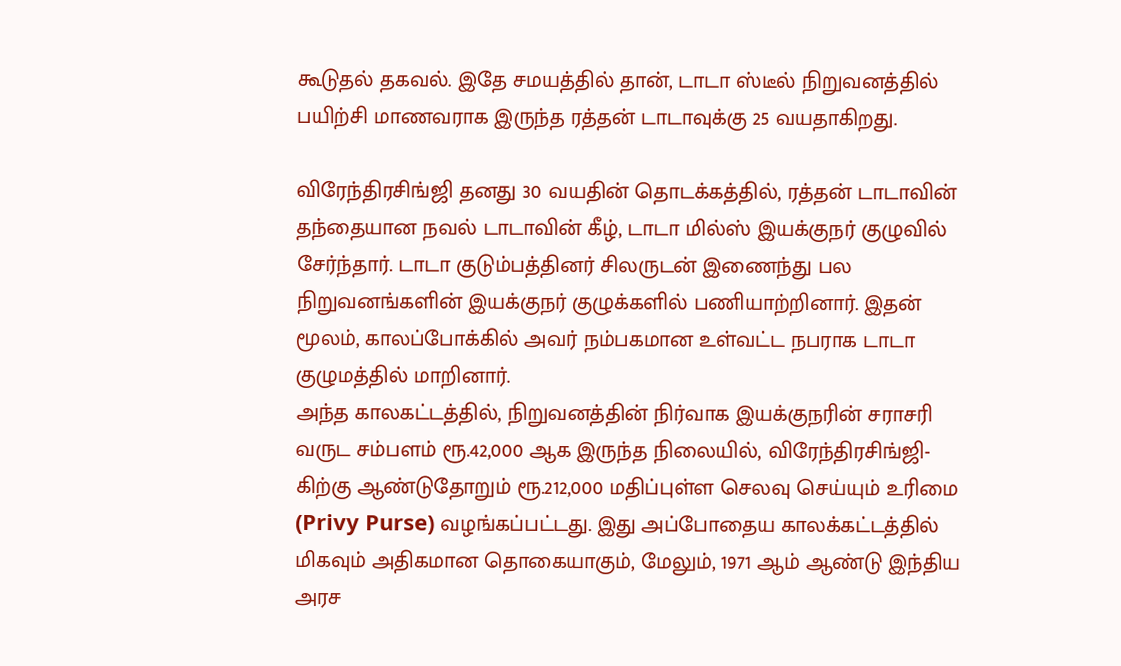கூடுதல் தகவல். இதே சமயத்தில் தான், டாடா ஸ்டீல் நிறுவனத்தில் பயிற்சி மாணவராக இருந்த ரத்தன் டாடாவுக்கு 25 வயதாகிறது.

விரேந்திரசிங்ஜி தனது 30 வயதின் தொடக்கத்தில், ரத்தன் டாடாவின் தந்தையான நவல் டாடாவின் கீழ், டாடா மில்ஸ் இயக்குநர் குழுவில் சேர்ந்தார். டாடா குடும்பத்தினர் சிலருடன் இணைந்து பல நிறுவனங்களின் இயக்குநர் குழுக்களில் பணியாற்றினார். இதன் மூலம், காலப்போக்கில் அவர் நம்பகமான உள்வட்ட நபராக டாடா குழுமத்தில் மாறினார்.
அந்த காலகட்டத்தில், நிறுவனத்தின் நிர்வாக இயக்குநரின் சராசரி வருட சம்பளம் ரூ.42,000 ஆக இருந்த நிலையில், விரேந்திரசிங்ஜி-கிற்கு ஆண்டுதோறும் ரூ.212,000 மதிப்புள்ள செலவு செய்யும் உரிமை (Privy Purse) வழங்கப்பட்டது. இது அப்போதைய காலக்கட்டத்தில் மிகவும் அதிகமான தொகையாகும், மேலும், 1971 ஆம் ஆண்டு இந்திய அரச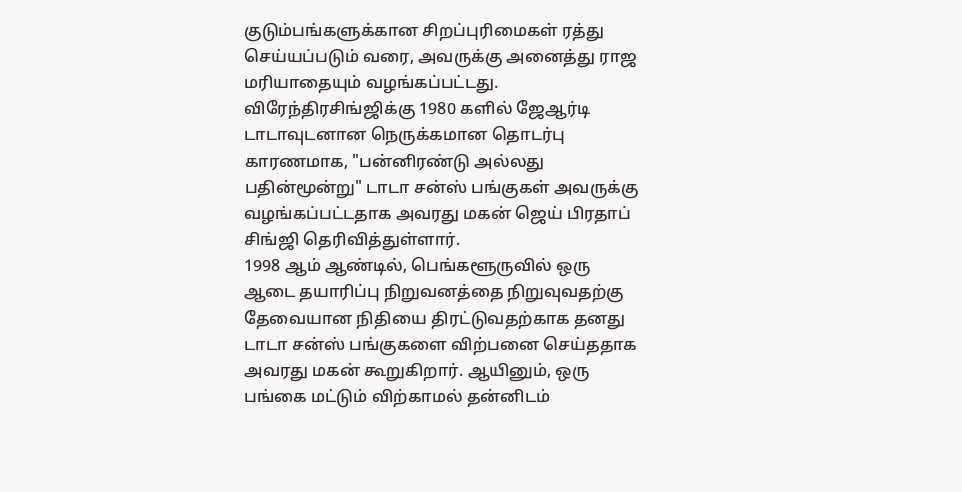குடும்பங்களுக்கான சிறப்புரிமைகள் ரத்து செய்யப்படும் வரை, அவருக்கு அனைத்து ராஜ மரியாதையும் வழங்கப்பட்டது.
விரேந்திரசிங்ஜிக்கு 1980 களில் ஜேஆர்டி டாடாவுடனான நெருக்கமான தொடர்பு காரணமாக, "பன்னிரண்டு அல்லது பதின்மூன்று" டாடா சன்ஸ் பங்குகள் அவருக்கு வழங்கப்பட்டதாக அவரது மகன் ஜெய் பிரதாப் சிங்ஜி தெரிவித்துள்ளார்.
1998 ஆம் ஆண்டில், பெங்களூருவில் ஒரு ஆடை தயாரிப்பு நிறுவனத்தை நிறுவுவதற்கு தேவையான நிதியை திரட்டுவதற்காக தனது டாடா சன்ஸ் பங்குகளை விற்பனை செய்ததாக அவரது மகன் கூறுகிறார். ஆயினும், ஒரு பங்கை மட்டும் விற்காமல் தன்னிடம்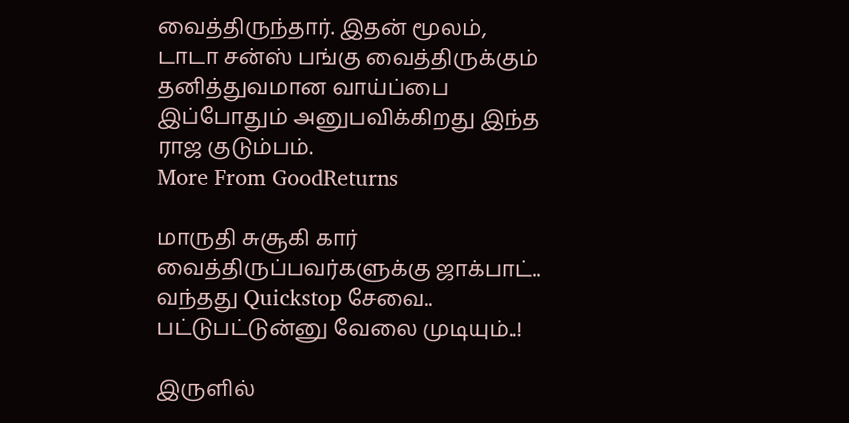வைத்திருந்தார். இதன் மூலம், டாடா சன்ஸ் பங்கு வைத்திருக்கும் தனித்துவமான வாய்ப்பை இப்போதும் அனுபவிக்கிறது இந்த ராஜ குடும்பம்.
More From GoodReturns

மாருதி சுசூகி கார் வைத்திருப்பவர்களுக்கு ஜாக்பாட்.. வந்தது Quickstop சேவை.. பட்டுபட்டுன்னு வேலை முடியும்..!

இருளில்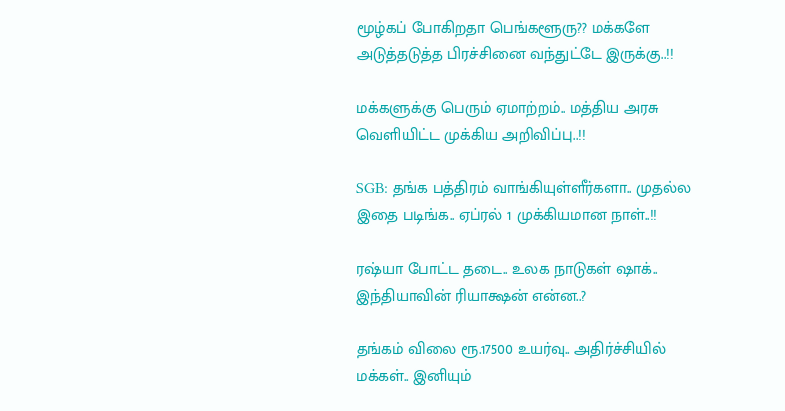மூழ்கப் போகிறதா பெங்களூரு?? மக்களே அடுத்தடுத்த பிரச்சினை வந்துட்டே இருக்கு..!!

மக்களுக்கு பெரும் ஏமாற்றம்.. மத்திய அரசு வெளியிட்ட முக்கிய அறிவிப்பு..!!

SGB: தங்க பத்திரம் வாங்கியுள்ளீர்களா.. முதல்ல இதை படிங்க.. ஏப்ரல் 1 முக்கியமான நாள்..!!

ரஷ்யா போட்ட தடை.. உலக நாடுகள் ஷாக்.. இந்தியாவின் ரியாக்ஷன் என்ன..?

தங்கம் விலை ரூ.17500 உயர்வு.. அதிர்ச்சியில் மக்கள்.. இனியும்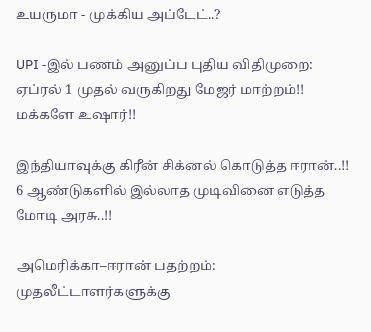உயருமா - முக்கிய அப்டேட்..?

UPI -இல் பணம் அனுப்ப புதிய விதிமுறை: ஏப்ரல் 1 முதல் வருகிறது மேஜர் மாற்றம்!! மக்களே உஷார்!!

இந்தியாவுக்கு கிரீன் சிக்னல் கொடுத்த ஈரான்..!! 6 ஆண்டுகளில் இல்லாத முடிவினை எடுத்த மோடி அரசு..!!

அமெரிக்கா–ஈரான் பதற்றம்: முதலீட்டாளர்களுக்கு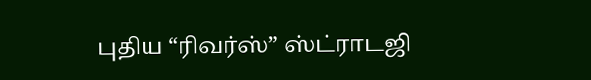புதிய “ரிவர்ஸ்” ஸ்ட்ராடஜி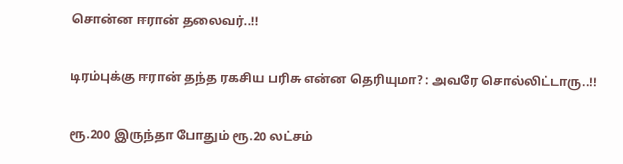சொன்ன ஈரான் தலைவர்..!!

டிரம்புக்கு ஈரான் தந்த ரகசிய பரிசு என்ன தெரியுமா? : அவரே சொல்லிட்டாரு..!!

ரூ.200 இருந்தா போதும் ரூ.20 லட்சம்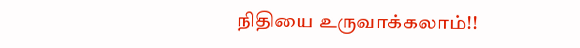நிதியை உருவாக்கலாம்!!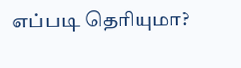எப்படி தெரியுமா?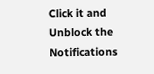Click it and Unblock the Notifications